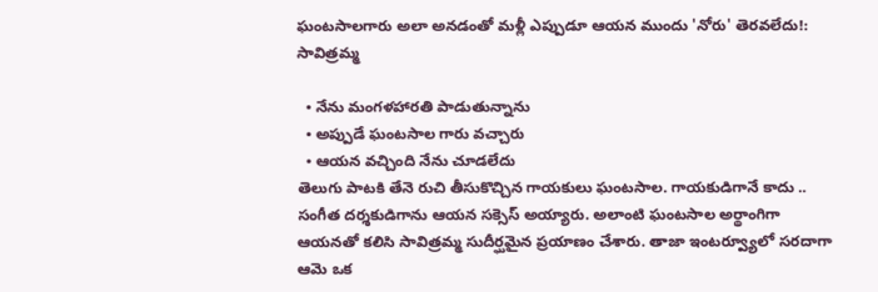ఘంటసాలగారు అలా అనడంతో మళ్లీ ఎప్పుడూ ఆయన ముందు 'నోరు' తెరవలేదు!: సావిత్రమ్మ

  • నేను మంగళహారతి పాడుతున్నాను
  • అప్పుడే ఘంటసాల గారు వచ్చారు
  • ఆయన వచ్చింది నేను చూడలేదు
తెలుగు పాటకి తేనె రుచి తీసుకొచ్చిన గాయకులు ఘంటసాల. గాయకుడిగానే కాదు .. సంగీత దర్శకుడిగాను ఆయన సక్సెస్ అయ్యారు. అలాంటి ఘంటసాల అర్థాంగిగా ఆయనతో కలిసి సావిత్రమ్మ సుదీర్ఘమైన ప్రయాణం చేశారు. తాజా ఇంటర్వ్యూలో సరదాగా ఆమె ఒక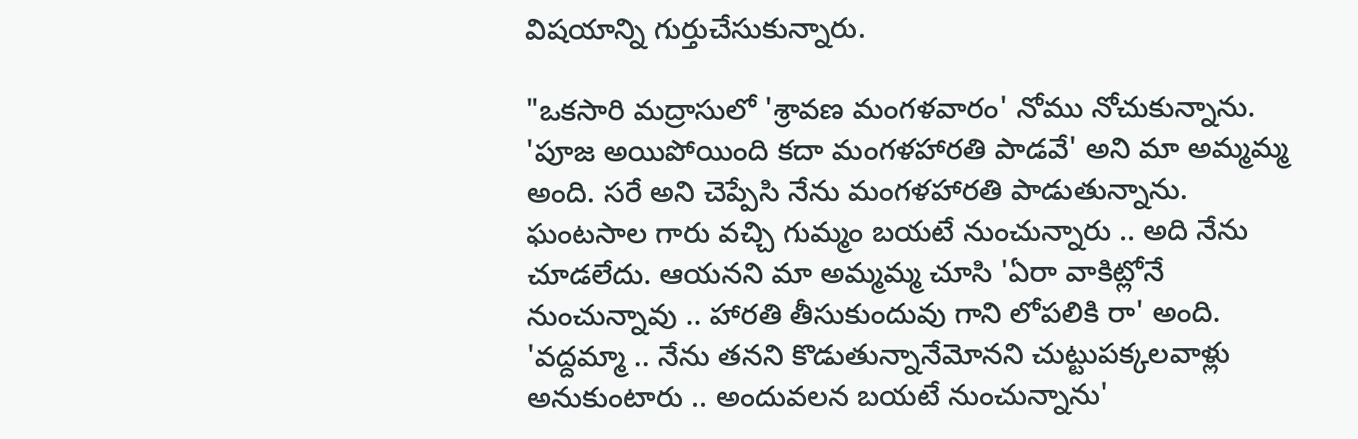విషయాన్ని గుర్తుచేసుకున్నారు.

"ఒకసారి మద్రాసులో 'శ్రావణ మంగళవారం' నోము నోచుకున్నాను. 'పూజ అయిపోయింది కదా మంగళహారతి పాడవే' అని మా అమ్మమ్మ అంది. సరే అని చెప్పేసి నేను మంగళహారతి పాడుతున్నాను. ఘంటసాల గారు వచ్చి గుమ్మం బయటే నుంచున్నారు .. అది నేను చూడలేదు. ఆయనని మా అమ్మమ్మ చూసి 'ఏరా వాకిట్లోనే నుంచున్నావు .. హారతి తీసుకుందువు గాని లోపలికి రా' అంది. 'వద్దమ్మా .. నేను తనని కొడుతున్నానేమోనని చుట్టుపక్కలవాళ్లు అనుకుంటారు .. అందువలన బయటే నుంచున్నాను'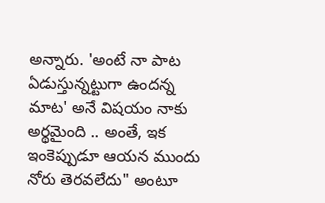అన్నారు. 'అంటే నా పాట ఏడుస్తున్నట్టుగా ఉందన్న మాట' అనే విషయం నాకు అర్థమైంది .. అంతే, ఇక ఇంకెప్పుడూ ఆయన ముందు నోరు తెరవలేదు" అంటూ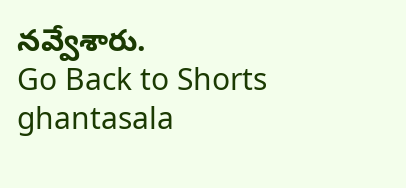నవ్వేశారు.
Go Back to Shorts
ghantasala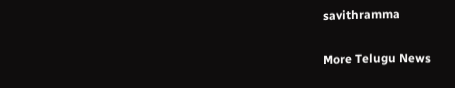savithramma

More Telugu News